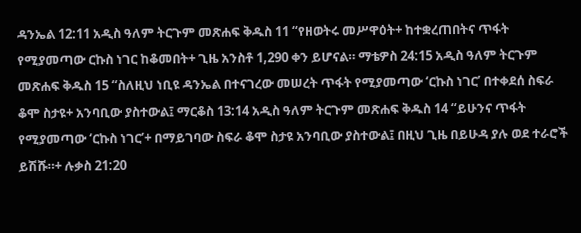ዳንኤል 12:11 አዲስ ዓለም ትርጉም መጽሐፍ ቅዱስ 11 “የዘወትሩ መሥዋዕት+ ከተቋረጠበትና ጥፋት የሚያመጣው ርኩስ ነገር ከቆመበት+ ጊዜ አንስቶ 1,290 ቀን ይሆናል። ማቴዎስ 24:15 አዲስ ዓለም ትርጉም መጽሐፍ ቅዱስ 15 “ስለዚህ ነቢዩ ዳንኤል በተናገረው መሠረት ጥፋት የሚያመጣው ‘ርኩስ ነገር’ በተቀደሰ ስፍራ ቆሞ ስታዩ+ አንባቢው ያስተውል፤ ማርቆስ 13:14 አዲስ ዓለም ትርጉም መጽሐፍ ቅዱስ 14 “ይሁንና ጥፋት የሚያመጣው ‘ርኩስ ነገር’+ በማይገባው ስፍራ ቆሞ ስታዩ አንባቢው ያስተውል፤ በዚህ ጊዜ በይሁዳ ያሉ ወደ ተራሮች ይሽሹ።+ ሉቃስ 21:20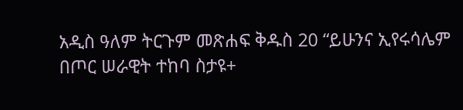አዲስ ዓለም ትርጉም መጽሐፍ ቅዱስ 20 “ይሁንና ኢየሩሳሌም በጦር ሠራዊት ተከባ ስታዩ+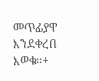መጥፊያዋ እንደቀረበ እወቁ።+